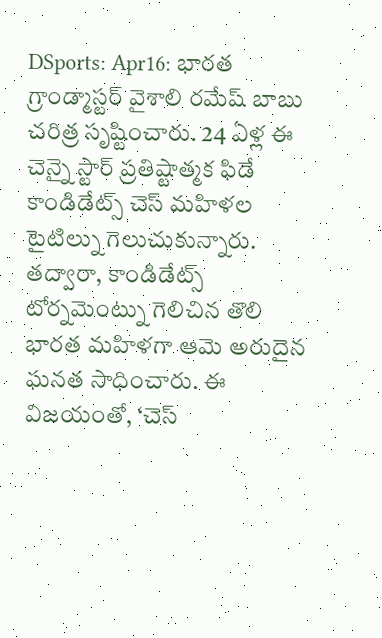DSports: Apr16: భారత గ్రాండ్మాస్టర్ వైశాలి రమేష్ బాబు చరిత్ర సృష్టించారు. 24 ఏళ్ల ఈ చెన్నై స్టార్ ప్రతిష్టాత్మక ఫిడే కాండిడేట్స్ చెస్ మహిళల టైటిల్ను గెలుచుకున్నారు. తద్వారా, కాండిడేట్స్ టోర్నమెంట్ను గెలిచిన తొలి భారత మహిళగా ఆమె అరుదైన ఘనత సాధించారు. ఈ విజయంతో, ‘చెస్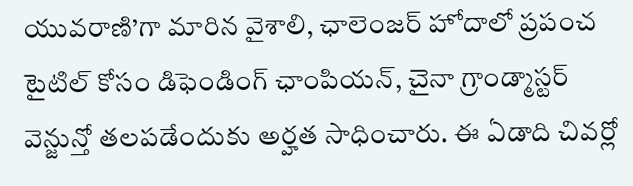యువరాణి’గా మారిన వైశాలి, ఛాలెంజర్ హోదాలో ప్రపంచ టైటిల్ కోసం డిఫెండింగ్ ఛాంపియన్, చైనా గ్రాండ్మాస్టర్ వెన్జున్తో తలపడేందుకు అర్హత సాధించారు. ఈ ఏడాది చివర్లో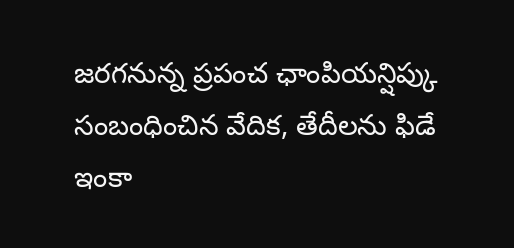జరగనున్న ప్రపంచ ఛాంపియన్షిప్కు సంబంధించిన వేదిక, తేదీలను ఫిడే ఇంకా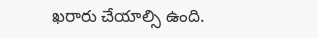ఖరారు చేయాల్సి ఉంది.